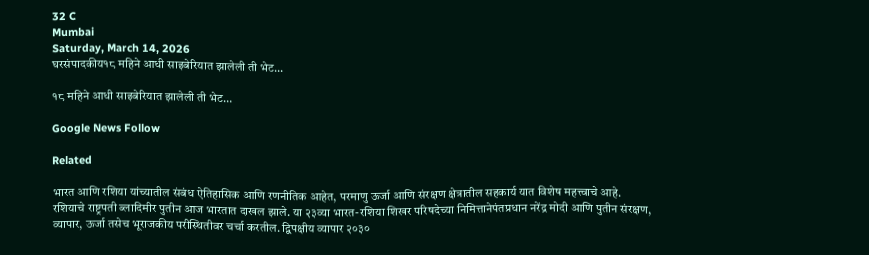32 C
Mumbai
Saturday, March 14, 2026
घरसंपादकीय१८ महिने आधी साइबेरियात झालेली ती भेट...

१८ महिने आधी साइबेरियात झालेली ती भेट…

Google News Follow

Related

भारत आणि रशिया यांच्यातील संबंध ऐतिहासिक आणि रणनीतिक आहेत, परमाणु ऊर्जा आणि संरक्षण क्षेत्रातील सहकार्य यात विशेष महत्त्वाचे आहे. रशियाचे राष्ट्रपती ब्लादिमीर पुतीन आज भारतात दाखल झाले. या २३व्या भारत-रशिया शिखर परिषदेच्या निमित्तानेपंतप्रधान नरेंद्र मोदी आणि पुतीन संरक्षण, व्यापार, ऊर्जा तसेच भूराजकीय परीस्थितीवर चर्चा करतील. द्विपक्षीय व्यापार २०३०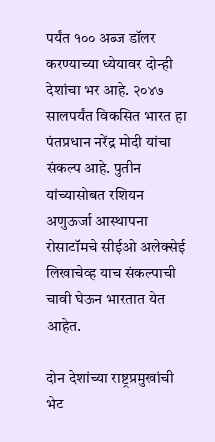पर्यंत १०० अब्ज डॉलर करण्याच्या ध्येयावर दोन्ही देशांचा भर आहे. २०४७ सालपर्यंत विकसित भारत हा पंतप्रधान नरेंद्र मोदी यांचा संकल्प आहे. पुतीन यांच्यासोबत रशियन अणुऊर्जा आस्थापना रोसाटॉमचे सीईओ अलेक्सेई लिखाचेव्ह याच संकल्पाची चावी घेऊन भारतात येत आहेत.

दोन देशांच्या राष्ट्रप्रमुखांची भेट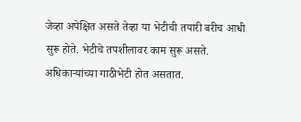जेव्हा अपेक्षित असते तेव्हा या भेटीची तयारी बरीच आधी सुरू होते. भेटीचे तपशीलावर काम सुरू असते. अधिकाऱ्यांच्या गाठीभेटी होत असतात.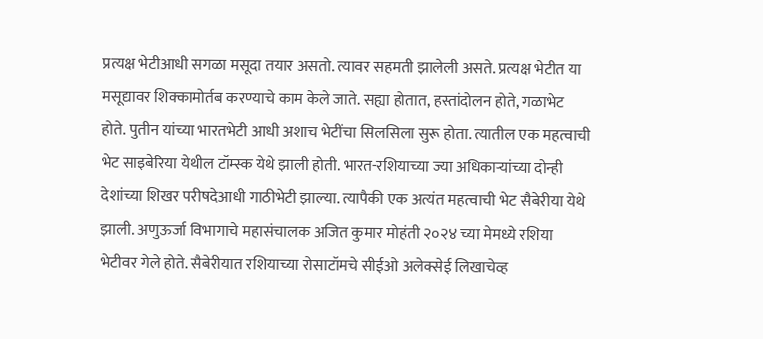प्रत्यक्ष भेटीआधी सगळा मसूदा तयार असतो. त्यावर सहमती झालेली असते. प्रत्यक्ष भेटीत या मसूद्यावर शिक्कामोर्तब करण्याचे काम केले जाते. सह्या होतात, हस्तांदोलन होते, गळाभेट होते. पुतीन यांच्या भारतभेटी आधी अशाच भेटींचा सिलसिला सुरू होता. त्यातील एक महत्वाची भेट साइबेरिया येथील टॉम्स्क येथे झाली होती. भारत-रशियाच्या ज्या अधिकाऱ्यांच्या दोन्ही देशांच्या शिखर परीषदेआधी गाठीभेटी झाल्या. त्यापैकी एक अत्यंत महत्वाची भेट सैबेरीया येथे झाली. अणुऊर्जा विभागाचे महासंचालक अजित कुमार मोहंती २०२४ च्या मेमध्ये रशिया भेटीवर गेले होते. सैबेरीयात रशियाच्या रोसाटॉमचे सीईओ अलेक्सेई लिखाचेव्ह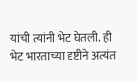यांची त्यांनी भेट घेतली. ही भेट भारताच्या दृष्टीने अत्यंत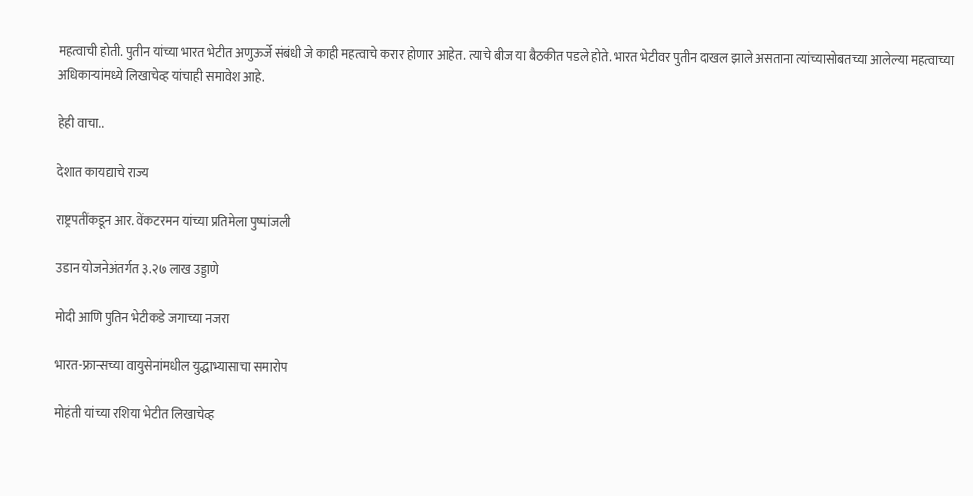महत्वाची होती. पुतीन यांच्या भारत भेटीत अणुऊर्जे संबंधी जे काही महत्वाचे करार होणार आहेत. त्याचे बीज या बैठकीत पडले होते. भारत भेटीवर पुतीन दाखल झाले असताना त्यांच्यासोबतच्या आलेल्या महत्वाच्या अधिकाऱ्यांमध्ये लिखाचेव्ह यांचाही समावेश आहे.

हेही वाचा..

देशात कायद्याचे राज्य

राष्ट्रपतींकडून आर. वेंकटरमन यांच्या प्रतिमेला पुष्पांजली

उडान योजनेअंतर्गत ३.२७ लाख उड्डाणे

मोदी आणि पुतिन भेटीकडे जगाच्या नजरा

भारत-फ्रान्सच्या वायुसेनांमधील युद्धाभ्यासाचा समारोप

मोहंती यांच्या रशिया भेटीत लिखाचेव्ह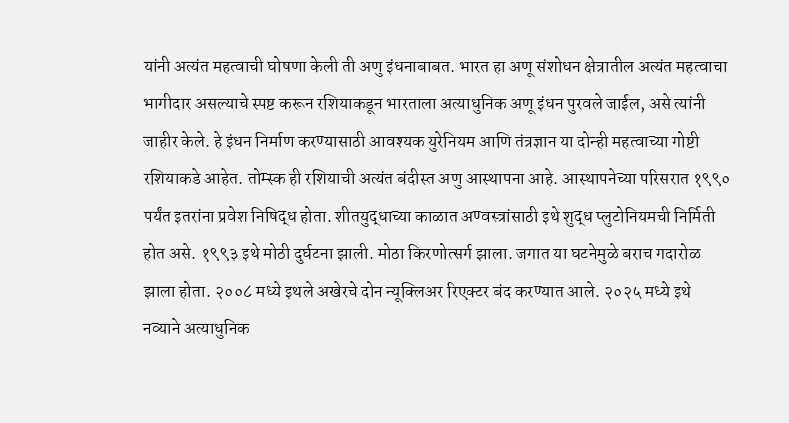यांनी अत्यंत महत्वाची घोषणा केली ती अणु इंधनाबाबत. भारत हा अणू संशोधन क्षेत्रातील अत्यंत महत्वाचा भागीदार असल्याचे स्पष्ट करून रशियाकडून भारताला अत्याधुनिक अणू इंधन पुरवले जाईल, असे त्यांनी जाहीर केले. हे इंधन निर्माण करण्यासाठी आवश्यक युरेनियम आणि तंत्रज्ञान या दोन्ही महत्वाच्या गोष्टी रशियाकडे आहेत. तोम्स्क ही रशियाची अत्यंत बंदीस्त अणु आस्थापना आहे. आस्थापनेच्या परिसरात १९९० पर्यंत इतरांना प्रवेश निषिद्ध होता. शीतयुद्धाच्या काळात अण्वस्त्रांसाठी इथे शुद्ध प्लुटोनियमची निर्मिती होत असे. १९९३ इथे मोठी दुर्घटना झाली. मोठा किरणोत्सर्ग झाला. जगात या घटनेमुळे बराच गदारोळ झाला होता. २००८ मध्ये इथले अखेरचे दोन न्यूक्लिअर रिएक्टर बंद करण्यात आले. २०२५ मध्ये इथे नव्याने अत्याधुनिक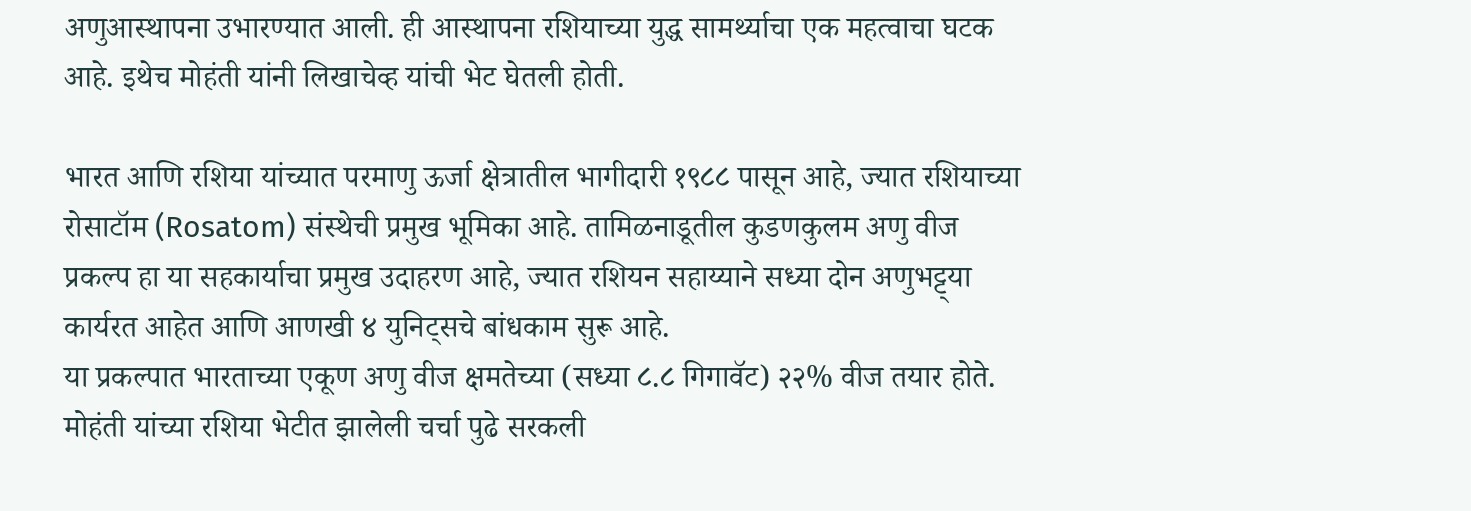अणुआस्थापना उभारण्यात आली. ही आस्थापना रशियाच्या युद्ध सामर्थ्याचा एक महत्वाचा घटक आहे. इथेच मोहंती यांनी लिखाचेव्ह यांची भेट घेतली होती.

भारत आणि रशिया यांच्यात परमाणु ऊर्जा क्षेत्रातील भागीदारी १९८८ पासून आहे, ज्यात रशियाच्या रोसाटॉम (Rosatom) संस्थेची प्रमुख भूमिका आहे. तामिळनाडूतील कुडणकुलम अणु वीज प्रकल्प हा या सहकार्याचा प्रमुख उदाहरण आहे, ज्यात रशियन सहाय्याने सध्या दोन अणुभट्ट्या कार्यरत आहेत आणि आणखी ४ युनिट्सचे बांधकाम सुरू आहे.
या प्रकल्पात भारताच्या एकूण अणु वीज क्षमतेच्या (सध्या ८.८ गिगावॅट) २२% वीज तयार होते. मोहंती यांच्या रशिया भेटीत झालेली चर्चा पुढे सरकली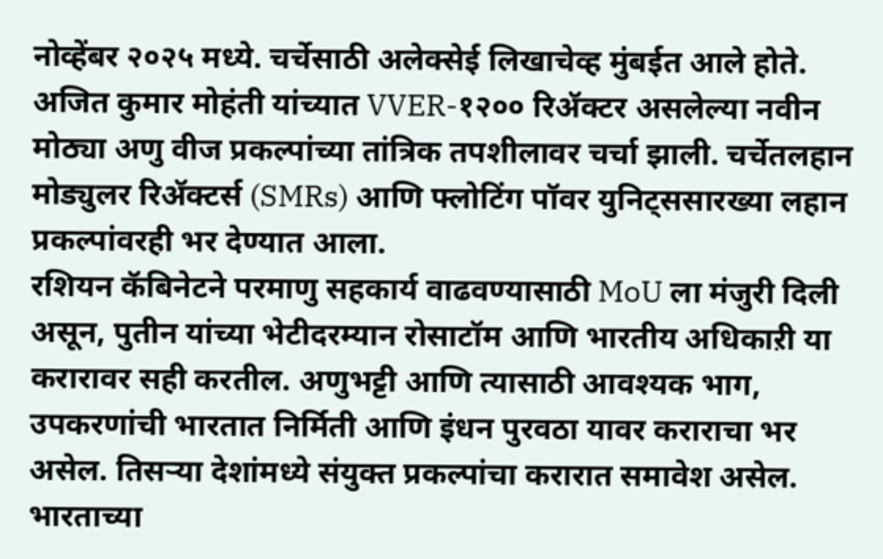नोव्हेंबर २०२५ मध्ये. चर्चेसाठी अलेक्सेई लिखाचेव्ह मुंबईत आले होते. अजित कुमार मोहंती यांच्यात VVER-१२०० रिॲक्टर असलेल्या नवीन मोठ्या अणु वीज प्रकल्पांच्या तांत्रिक तपशीलावर चर्चा झाली. चर्चेतलहान मोड्युलर रिॲक्टर्स (SMRs) आणि फ्लोटिंग पॉवर युनिट्ससारख्या लहान प्रकल्पांवरही भर देण्यात आला.
रशियन कॅबिनेटने परमाणु सहकार्य वाढवण्यासाठी MoU ला मंजुरी दिली असून, पुतीन यांच्या भेटीदरम्यान रोसाटॉम आणि भारतीय अधिकाऱी या करारावर सही करतील. अणुभट्टी आणि त्यासाठी आवश्यक भाग, उपकरणांची भारतात निर्मिती आणि इंधन पुरवठा यावर कराराचा भर असेल. तिसऱ्या देशांमध्ये संयुक्त प्रकल्पांचा करारात समावेश असेल.
भारताच्या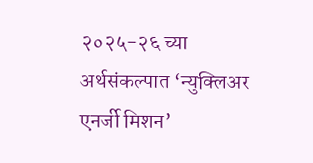२०२५-२६ च्या अर्थसंकल्पात ‘न्युक्लिअर एनर्जी मिशन’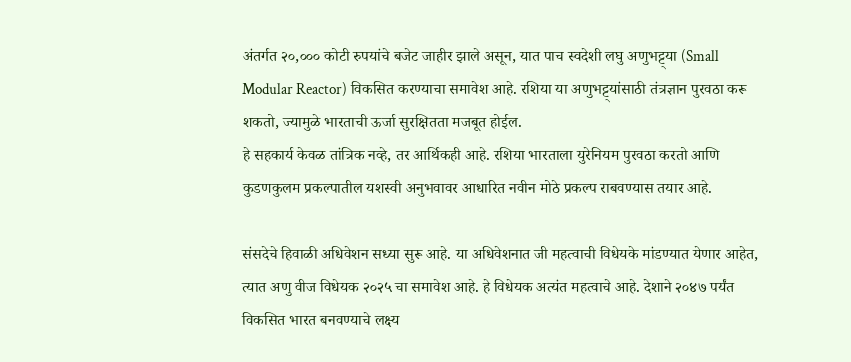अंतर्गत २०,००० कोटी रुपयांचे बजेट जाहीर झाले असून, यात पाच स्वदेशी लघु अणुभट्ट्या (Small Modular Reactor) विकसित करण्याचा समावेश आहे. रशिया या अणुभट्ट्यांसाठी तंत्रज्ञान पुरवठा करू शकतो, ज्यामुळे भारताची ऊर्जा सुरक्षितता मजबूत होईल.
हे सहकार्य केवळ तांत्रिक नव्हे, तर आर्थिकही आहे. रशिया भारताला युरेनियम पुरवठा करतो आणि कुडणकुलम प्रकल्पातील यशस्वी अनुभवावर आधारित नवीन मोठे प्रकल्प राबवण्यास तयार आहे.

संसदेचे हिवाळी अधिवेशन सध्या सुरू आहे. या अधिवेशनात जी महत्वाची विधेयके मांडण्यात येणार आहेत, त्यात अणु वीज विधेयक २०२५ चा समावेश आहे. हे विधेयक अत्यंत महत्वाचे आहे. देशाने २०४७ पर्यंत विकसित भारत बनवण्याचे लक्ष्य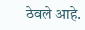ठेवले आहे.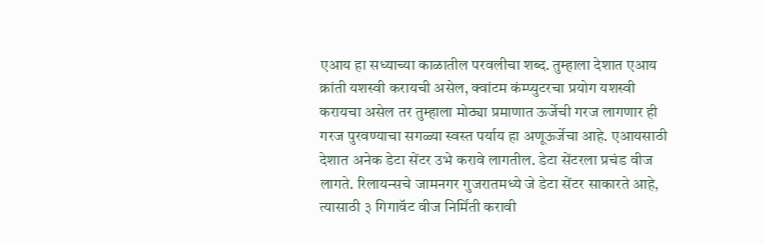एआय हा सध्याच्या काळातील परवलीचा शब्द. तुम्हाला देशात एआय क्रांती यशस्वी करायची असेल, क्वांटम कंम्प्युटरचा प्रयोग यशस्वी करायचा असेल तर तुम्हाला मोठ्या प्रमाणात ऊर्जेची गरज लागणार ही गरज पुरवण्याचा सगळ्या स्वस्त पर्याय हा अणूऊर्जेचा आहे. एआयसाठी देशात अनेक डेटा सेंटर उभे करावे लागतील. डेटा सेंटरला प्रचंड वीज लागते. रिलायन्सचे जामनगर गुजरातमध्ये जे डेटा सेंटर साकारते आहे, त्यासाठी ३ गिगावॅट वीज निर्मिती करावी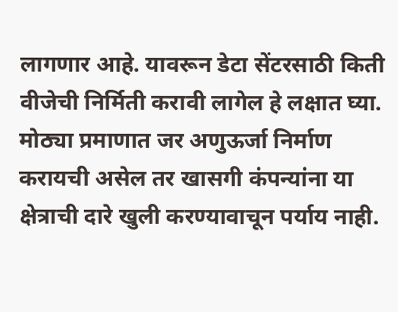लागणार आहे. यावरून डेटा सेंटरसाठी किती वीजेची निर्मिती करावी लागेल हे लक्षात घ्या. मोठ्या प्रमाणात जर अणुऊर्जा निर्माण करायची असेल तर खासगी कंपन्यांना या क्षेत्राची दारे खुली करण्यावाचून पर्याय नाही.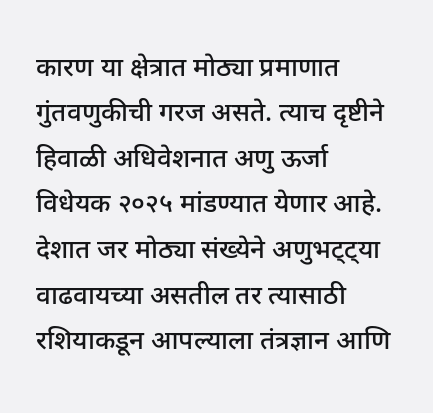कारण या क्षेत्रात मोठ्या प्रमाणात गुंतवणुकीची गरज असते. त्याच दृष्टीने हिवाळी अधिवेशनात अणु ऊर्जा विधेयक २०२५ मांडण्यात येणार आहे. देशात जर मोठ्या संख्येने अणुभट्ट्या वाढवायच्या असतील तर त्यासाठी रशियाकडून आपल्याला तंत्रज्ञान आणि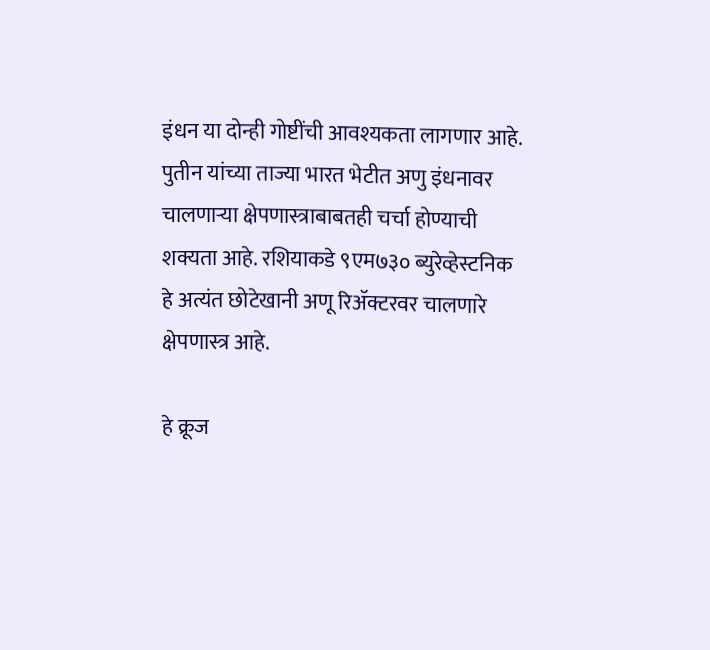इंधन या दोन्ही गोष्टींची आवश्यकता लागणार आहे. पुतीन यांच्या ताज्या भारत भेटीत अणु इंधनावर चालणाऱ्या क्षेपणास्त्राबाबतही चर्चा होण्याची शक्यता आहे. रशियाकडे ९एम७३० ब्युरेव्हेस्टनिक हे अत्यंत छोटेखानी अणू रिॲक्टरवर चालणारे क्षेपणास्त्र आहे.

हे क्रूज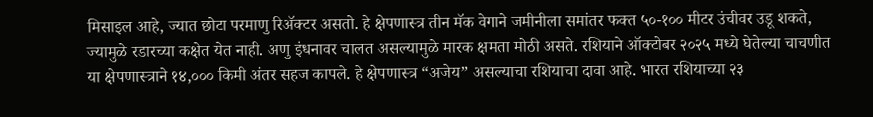मिसाइल आहे, ज्यात छोटा परमाणु रिॲक्टर असतो. हे क्षेपणास्त्र तीन मॅक वेगाने जमीनीला समांतर फक्त ५०-१०० मीटर उंचीवर उडू शकते, ज्यामुळे रडारच्या कक्षेत येत नाही. अणु इंधनावर चालत असल्यामुळे मारक क्षमता मोठी असते. रशियाने ऑक्टोबर २०२५ मध्ये घेतेल्या चाचणीत या क्षेपणास्त्राने १४,००० किमी अंतर सहज कापले. हे क्षेपणास्त्र “अजेय” असल्याचा रशियाचा दावा आहे. भारत रशियाच्या २३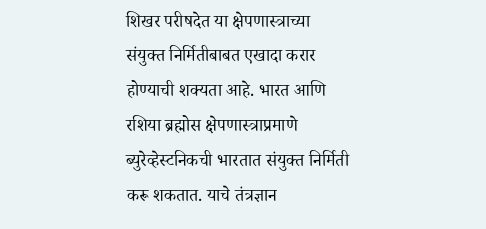शिखर परीषदेत या क्षेपणास्त्राच्या संयुक्त निर्मितीबाबत एखादा करार होण्याची शक्यता आहे. भारत आणि रशिया ब्रह्मोस क्षेपणास्त्राप्रमाणे ब्युरेव्हेस्टनिकची भारतात संयुक्त निर्मिती करू शकतात. याचे तंत्रज्ञान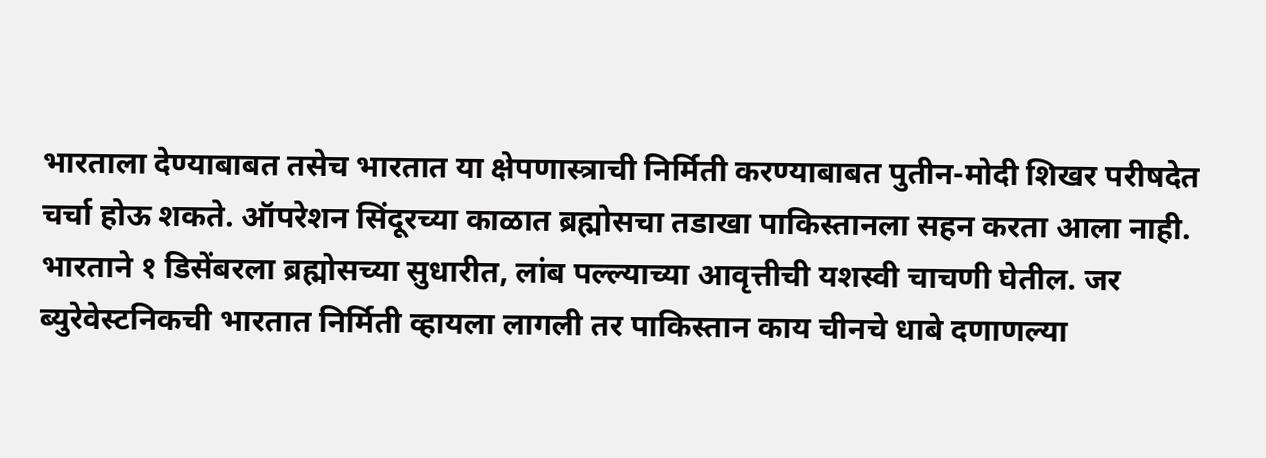भारताला देण्याबाबत तसेच भारतात या क्षेपणास्त्राची निर्मिती करण्याबाबत पुतीन-मोदी शिखर परीषदेत चर्चा होऊ शकते. ऑपरेशन सिंदूरच्या काळात ब्रह्मोसचा तडाखा पाकिस्तानला सहन करता आला नाही. भारताने १ डिसेंबरला ब्रह्मोसच्या सुधारीत, लांब पल्ल्याच्या आवृत्तीची यशस्वी चाचणी घेतील. जर ब्युरेवेस्टनिकची भारतात निर्मिती व्हायला लागली तर पाकिस्तान काय चीनचे धाबे दणाणल्या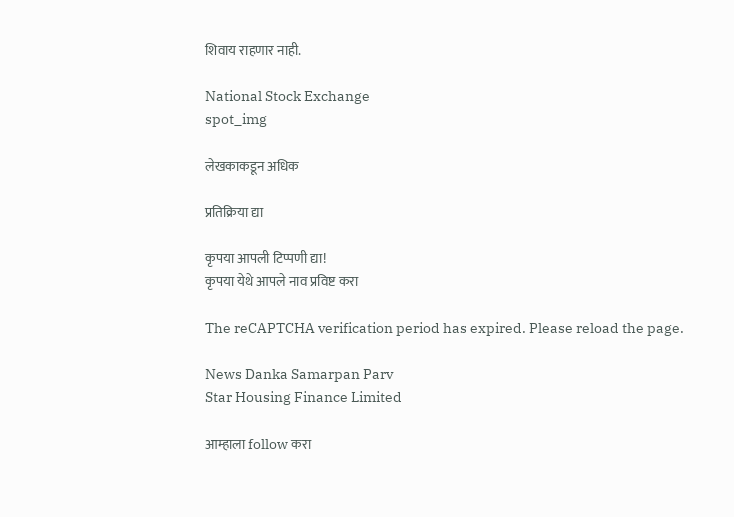शिवाय राहणार नाही.

National Stock Exchange
spot_img

लेखकाकडून अधिक

प्रतिक्रिया द्या

कृपया आपली टिप्पणी द्या!
कृपया येथे आपले नाव प्रविष्ट करा

The reCAPTCHA verification period has expired. Please reload the page.

News Danka Samarpan Parv
Star Housing Finance Limited

आम्हाला follow करा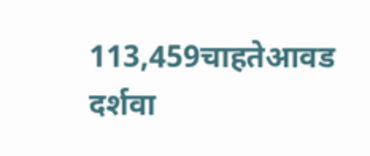113,459चाहतेआवड दर्शवा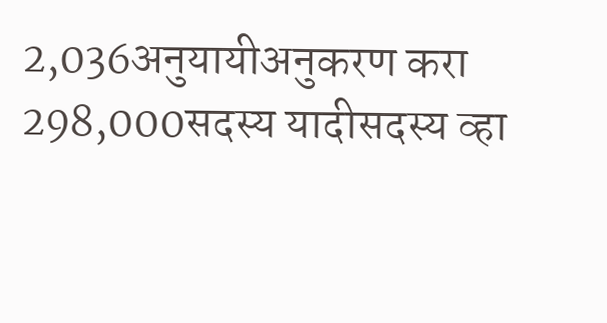2,036अनुयायीअनुकरण करा
298,000सदस्य यादीसदस्य व्हा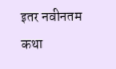इतर नवीनतम कथा